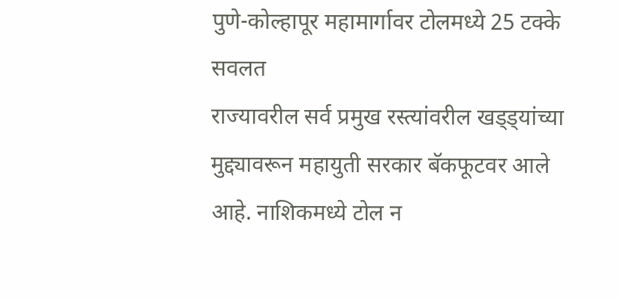पुणे-कोल्हापूर महामार्गावर टोलमध्ये 25 टक्के सवलत
राज्यावरील सर्व प्रमुख रस्त्यांवरील खड्ड्यांच्या मुद्द्यावरून महायुती सरकार बॅकफूटवर आले आहे. नाशिकमध्ये टोल न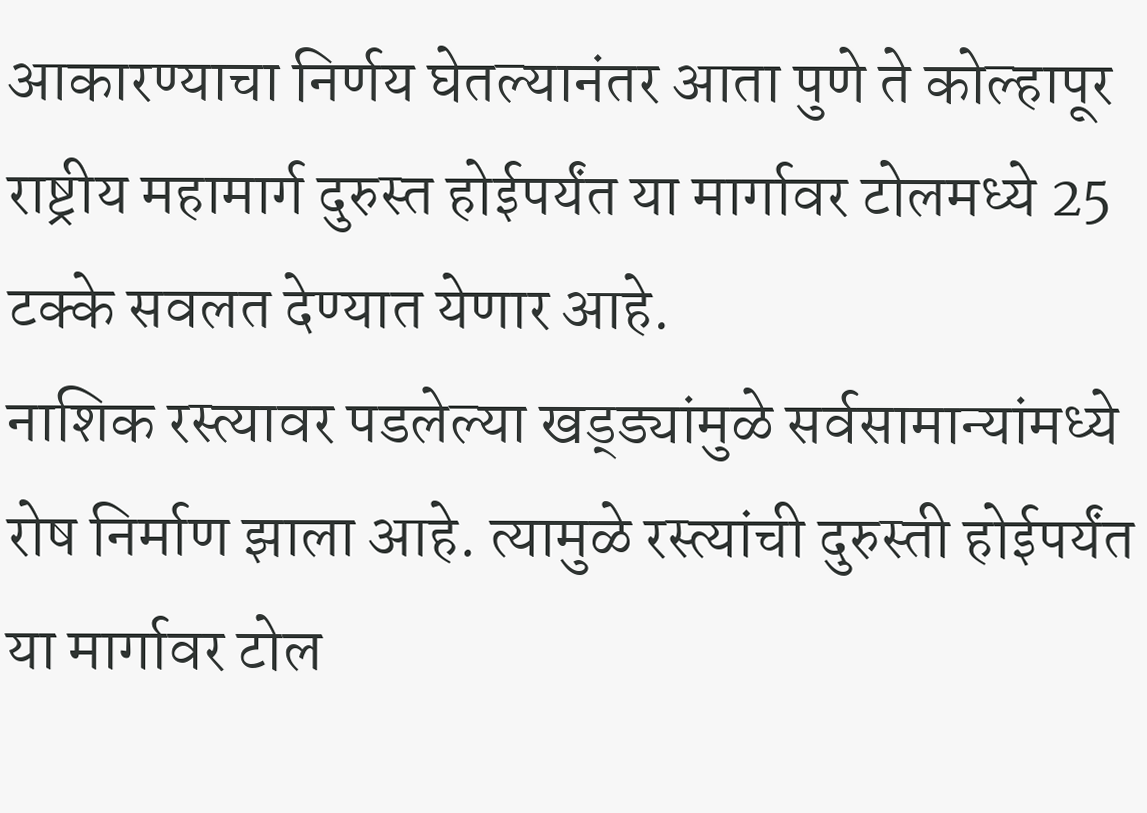आकारण्याचा निर्णय घेतल्यानंतर आता पुणे ते कोल्हापूर राष्ट्रीय महामार्ग दुरुस्त होईपर्यंत या मार्गावर टोलमध्ये 25 टक्के सवलत देण्यात येणार आहे.
नाशिक रस्त्यावर पडलेल्या खड्ड्यांमुळे सर्वसामान्यांमध्ये रोष निर्माण झाला आहे. त्यामुळे रस्त्यांची दुरुस्ती होईपर्यंत या मार्गावर टोल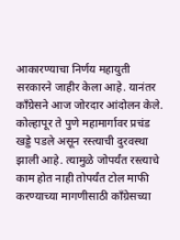आकारण्याचा निर्णय महायुती सरकारने जाहीर केला आहे. यानंतर काँग्रेसने आज जोरदार आंदोलन केले.
कोल्हापूर ते पुणे महामार्गावर प्रचंड खड्डे पडले असून रस्त्याची दुरवस्था झाली आहे. त्यामुळे जोपर्यंत रस्त्याचे काम होत नाही तोपर्यंत टोल माफी करण्याच्या मागणीसाठी काँग्रेसच्या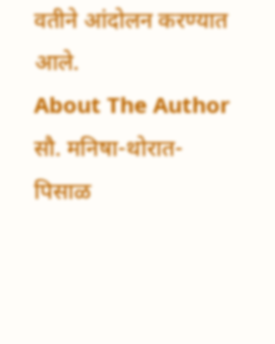वतीने आंदोलन करण्यात आले.
About The Author
सौ. मनिषा-थोरात-पिसाळ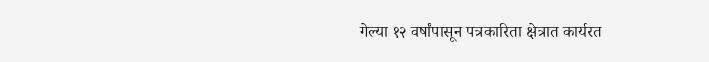गेल्या १२ वर्षांपासून पत्रकारिता क्षेत्रात कार्यरत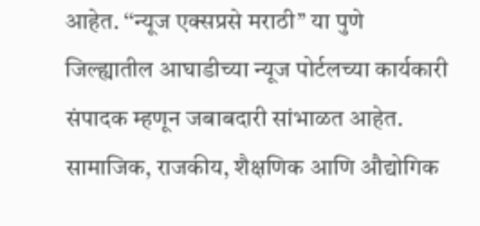आहेत. ‘‘न्यूज एक्सप्रसे मराठी’’ या पुणे जिल्ह्यातील आघाडीच्या न्यूज पोर्टलच्या कार्यकारी संपादक म्हणून जबाबदारी सांभाळत आहेत. सामाजिक, राजकीय, शैक्षणिक आणि औद्योगिक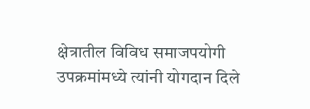क्षेत्रातील विविध समाजपयोगी उपक्रमांमध्ये त्यांनी योगदान दिले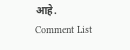आहे.
Comment List